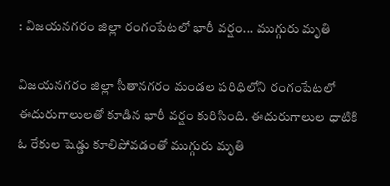: విజయనగరం జిల్లా రంగంపేటలో భారీ వర్షం... ముగ్గురు మృతి

విజయనగరం జిల్లా సీతానగరం మండల పరిధిలోని రంగంపేటలో ఈదురుగాలులతో కూడిన భారీ వర్షం కురిసింది. ఈదురుగాలుల ధాటికి ఓ రేకుల షెడ్డు కూలిపోవడంతో ముగ్గురు మృతి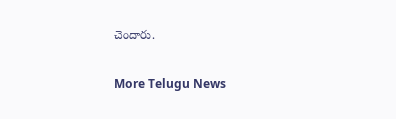చెందారు.

More Telugu News